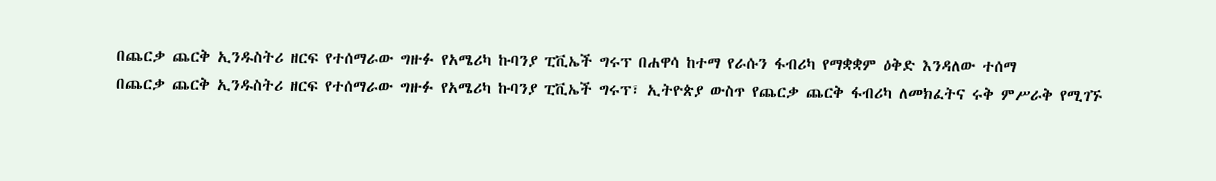በጨርቃ ጨርቅ ኢንዱስትሪ ዘርፍ የተሰማራው ግዙፉ የአሜሪካ ኩባንያ ፒቪኤች ግሩፕ በሐዋሳ ከተማ የራሱን ፋብሪካ የማቋቋም ዕቅድ እንዳለው ተሰማ
በጨርቃ ጨርቅ ኢንዱስትሪ ዘርፍ የተሰማራው ግዙፉ የአሜሪካ ኩባንያ ፒቪኤች ግሩፕ፣ ኢትዮጵያ ውስጥ የጨርቃ ጨርቅ ፋብሪካ ለመክፈትና ሩቅ ምሥራቅ የሚገኙ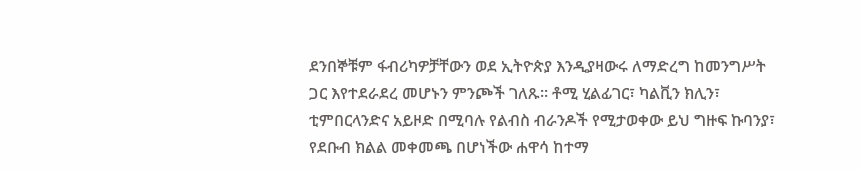ደንበኞቹም ፋብሪካዎቻቸውን ወደ ኢትዮጵያ እንዲያዛውሩ ለማድረግ ከመንግሥት ጋር እየተደራደረ መሆኑን ምንጮች ገለጹ፡፡ ቶሚ ሂልፊገር፣ ካልቪን ክሊን፣ ቲምበርላንድና አይዞድ በሚባሉ የልብስ ብራንዶች የሚታወቀው ይህ ግዙፍ ኩባንያ፣ የደቡብ ክልል መቀመጫ በሆነችው ሐዋሳ ከተማ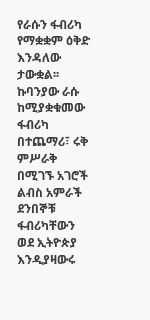የራሱን ፋብሪካ የማቋቋም ዕቅድ እንዳለው ታውቋል፡፡ ኩባንያው ራሱ ከሚያቋቁመው ፋብሪካ በተጨማሪ፣ ሩቅ ምሥራቅ በሚገኙ አገሮች ልብስ አምራች ደንበኞቹ ፋብሪካቸውን ወደ ኢትዮጵያ እንዲያዛውሩ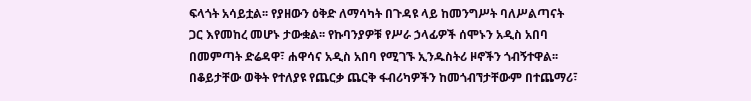ፍላጎት አሳይቷል፡፡ የያዘውን ዕቅድ ለማሳካት በጉዳዩ ላይ ከመንግሥት ባለሥልጣናት ጋር እየመከረ መሆኑ ታውቋል፡፡ የኩባንያዎቹ የሥራ ኃላፊዎች ሰሞኑን አዲስ አበባ በመምጣት ድሬዳዋ፣ ሐዋሳና አዲስ አበባ የሚገኙ ኢንዱስትሪ ዞኖችን ጎብኝተዋል፡፡ በቆይታቸው ወቅት የተለያዩ የጨርቃ ጨርቅ ፋብሪካዎችን ከመጎብኘታቸውም በተጨማሪ፣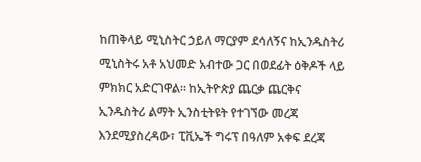ከጠቅላይ ሚኒስትር ኃይለ ማርያም ደሳለኝና ከኢንዱስትሪ ሚኒስትሩ አቶ አህመድ አብተው ጋር በወደፊት ዕቅዶች ላይ ምክክር አድርገዋል፡፡ ከኢትዮጵያ ጨርቃ ጨርቅና ኢንዱስትሪ ልማት ኢንስቲትዩት የተገኘው መረጃ እንደሚያስረዳው፣ ፒቪኤች ግሩፕ በዓለም አቀፍ ደረጃ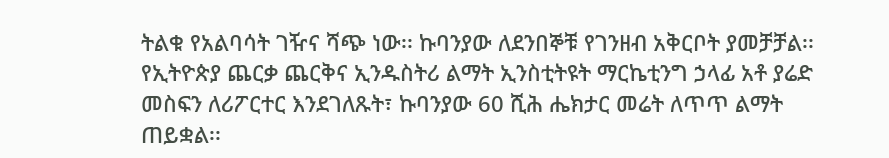ትልቁ የአልባሳት ገዥና ሻጭ ነው፡፡ ኩባንያው ለደንበኞቹ የገንዘብ አቅርቦት ያመቻቻል፡፡ የኢትዮጵያ ጨርቃ ጨርቅና ኢንዱስትሪ ልማት ኢንስቲትዩት ማርኬቲንግ ኃላፊ አቶ ያሬድ መስፍን ለሪፖርተር እንደገለጹት፣ ኩባንያው 60 ሺሕ ሔክታር መሬት ለጥጥ ልማት ጠይቋል፡፡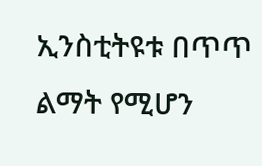ኢንስቲትዩቱ በጥጥ ልማት የሚሆን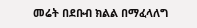መሬት በደቡብ ክልል በማፈላለግ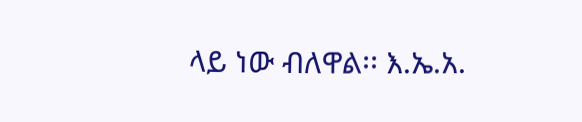ላይ ነው ብለዋል፡፡ እ.ኤ.አ.